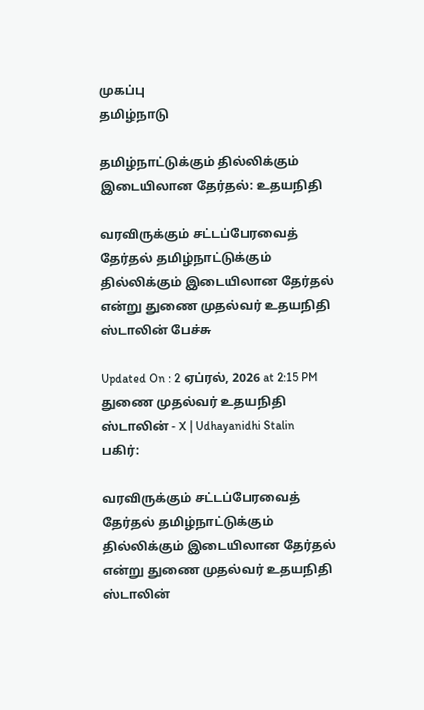முகப்பு
தமிழ்நாடு

தமிழ்நாட்டுக்கும் தில்லிக்கும் இடையிலான தேர்தல்: உதயநிதி

வரவிருக்கும் சட்டப்பேரவைத் தேர்தல் தமிழ்நாட்டுக்கும் தில்லிக்கும் இடையிலான தேர்தல் என்று துணை முதல்வர் உதயநிதி ஸ்டாலின் பேச்சு

Updated On : 2 ஏப்ரல், 2026 at 2:15 PM
துணை முதல்வர் உதயநிதி ஸ்டாலின் - X | Udhayanidhi Stalin
பகிர்:

வரவிருக்கும் சட்டப்பேரவைத் தேர்தல் தமிழ்நாட்டுக்கும் தில்லிக்கும் இடையிலான தேர்தல் என்று துணை முதல்வர் உதயநிதி ஸ்டாலின்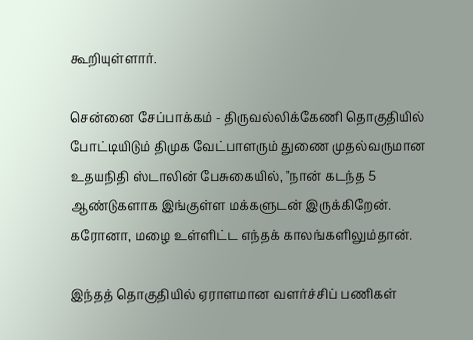கூறியுள்ளார்.

சென்னை சேப்பாக்கம் - திருவல்லிக்கேணி தொகுதியில் போட்டியிடும் திமுக வேட்பாளரும் துணை முதல்வருமான உதயநிதி ஸ்டாலின் பேசுகையில், "நான் கடந்த 5 ஆண்டுகளாக இங்குள்ள மக்களுடன் இருக்கிறேன். கரோனா, மழை உள்ளிட்ட எந்தக் காலங்களிலும்தான்.

இந்தத் தொகுதியில் ஏராளமான வளர்ச்சிப் பணிகள்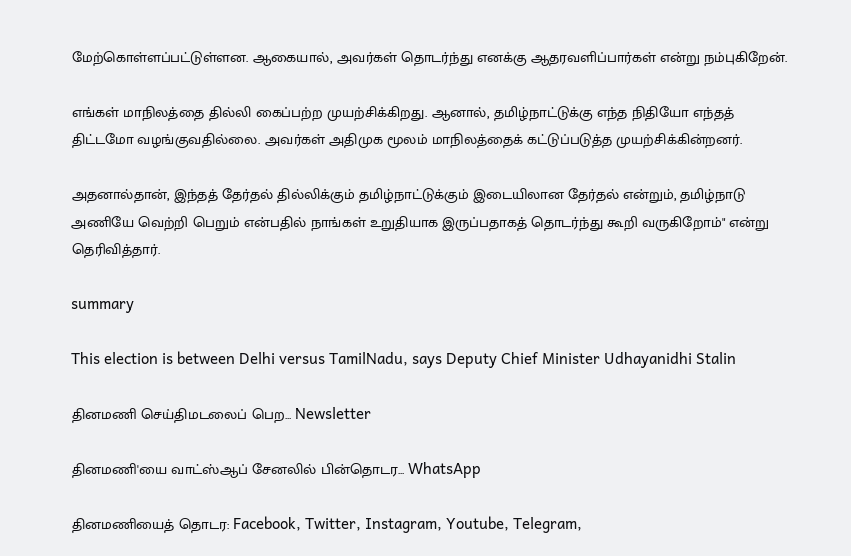மேற்கொள்ளப்பட்டுள்ளன. ஆகையால், அவர்கள் தொடர்ந்து எனக்கு ஆதரவளிப்பார்கள் என்று நம்புகிறேன்.

எங்கள் மாநிலத்தை தில்லி கைப்பற்ற முயற்சிக்கிறது. ஆனால், தமிழ்நாட்டுக்கு எந்த நிதியோ எந்தத் திட்டமோ வழங்குவதில்லை. அவர்கள் அதிமுக மூலம் மாநிலத்தைக் கட்டுப்படுத்த முயற்சிக்கின்றனர்.

அதனால்தான், இந்தத் தேர்தல் தில்லிக்கும் தமிழ்நாட்டுக்கும் இடையிலான தேர்தல் என்றும், தமிழ்நாடு அணியே வெற்றி பெறும் என்பதில் நாங்கள் உறுதியாக இருப்பதாகத் தொடர்ந்து கூறி வருகிறோம்" என்று தெரிவித்தார்.

summary

This election is between Delhi versus TamilNadu, says Deputy Chief Minister Udhayanidhi Stalin

தினமணி செய்திமடலைப் பெற... Newsletter

தினமணி'யை வாட்ஸ்ஆப் சேனலில் பின்தொடர... WhatsApp

தினமணியைத் தொடர: Facebook, Twitter, Instagram, Youtube, Telegram,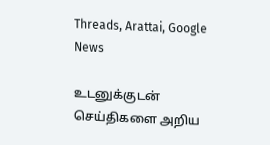Threads, Arattai, Google News

உடனுக்குடன் செய்திகளை அறிய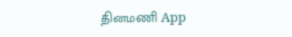தினமணி App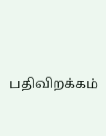பதிவிறக்கம்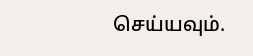செய்யவும்.